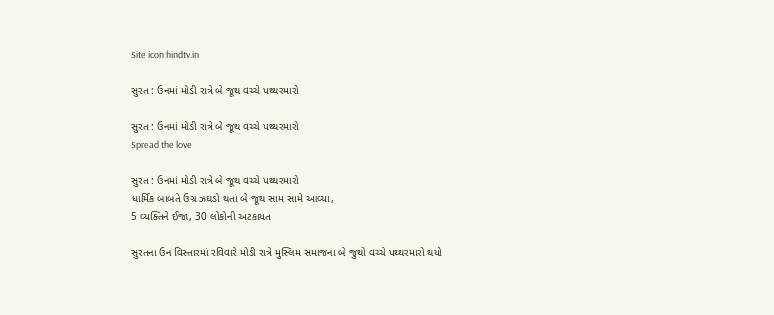Site icon hindtv.in

સુરત : ઉનમાં મોડી રાત્રે બે જૂથ વચ્ચે પથ્થરમારો

સુરત : ઉનમાં મોડી રાત્રે બે જૂથ વચ્ચે પથ્થરમારો
Spread the love

સુરત : ઉનમાં મોડી રાત્રે બે જૂથ વચ્ચે પથ્થરમારો
ધાર્મિક બાબતે ઉગ્ર ઝઘડો થતાં બે જૂથ સામ સામે આવ્યા,
5 વ્યક્તિને ઈજા, 30 લોકોની અટકાયત

સુરતના ઉન વિસ્તારમાં રવિવારે મોડી રાત્રે મુસ્લિમ સમાજના બે જુથો વચ્ચે પથ્થરમારો થયો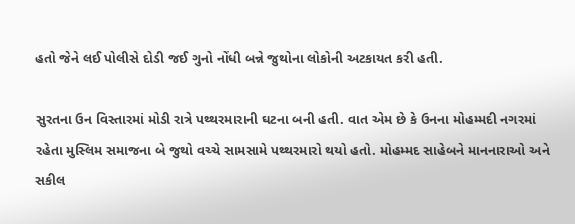હતો જેને લઈ પોલીસે દોડી જઈ ગુનો નોંધી બન્ને જુથોના લોકોની અટકાયત કરી હતી.

સુરતના ઉન વિસ્તારમાં મોડી રાત્રે પથ્થરમારાની ઘટના બની હતી. વાત એમ છે કે ઉનના મોહમ્મદી નગરમાં રહેતા મુસ્લિમ સમાજના બે જુથો વચ્ચે સામસામે પથ્થરમારો થયો હતો. મોહમ્મદ સાહેબને માનનારાઓ અને સકીલ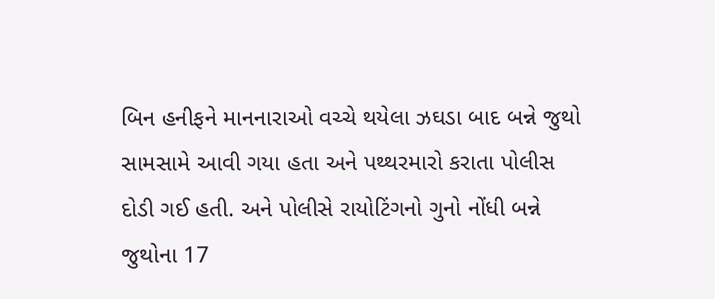બિન હનીફને માનનારાઓ વચ્ચે થયેલા ઝઘડા બાદ બન્ને જુથો સામસામે આવી ગયા હતા અને પથ્થરમારો કરાતા પોલીસ દોડી ગઈ હતી. અને પોલીસે રાયોટિંગનો ગુનો નોંધી બન્ને જુથોના 17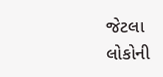જેટલા લોકોની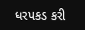ધરપકડ કરી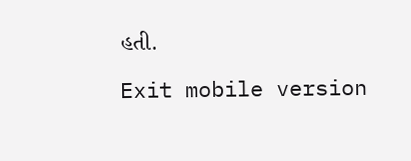હતી.

Exit mobile version